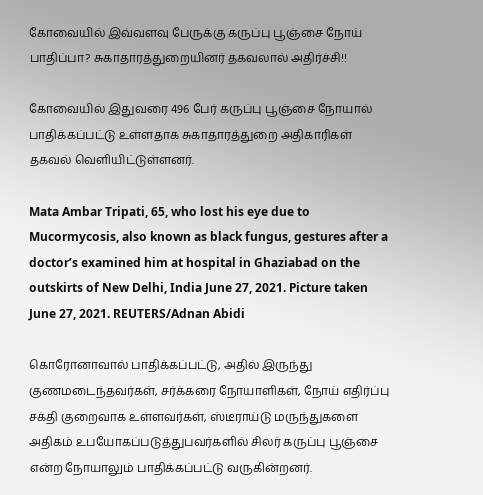கோவையில் இவ்வளவு பேருக்கு கருப்பு பூஞ்சை நோய் பாதிப்பா? சுகாதாரத்துறையினர் தகவலால் அதிர்ச்சி!!

கோவையில் இதுவரை 496 பேர் கருப்பு பூஞ்சை நோயால் பாதிக்கப்பட்டு உள்ளதாக சுகாதாரத்துறை அதிகாரிகள் தகவல் வெளியிட்டுள்ளனர்.

Mata Ambar Tripati, 65, who lost his eye due to Mucormycosis, also known as black fungus, gestures after a doctor’s examined him at hospital in Ghaziabad on the outskirts of New Delhi, India June 27, 2021. Picture taken June 27, 2021. REUTERS/Adnan Abidi

கொரோனாவால் பாதிக்கப்பட்டு, அதில் இருந்து குணமடைந்தவர்கள், சர்க்கரை நோயாளிகள், நோய் எதிர்ப்பு சக்தி குறைவாக உள்ளவர்கள், ஸ்டீராய்டு மருந்துகளை அதிகம் உபயோகப்படுத்துபவர்களில் சிலர் கருப்பு பூஞ்சை என்ற நோயாலும் பாதிக்கப்பட்டு வருகின்றனர்.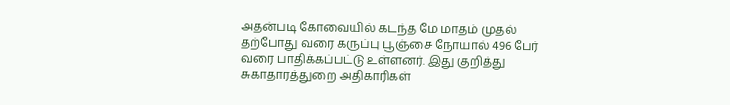அதன்படி கோவையில் கடந்த மே மாதம் முதல் தற்போது வரை கருப்பு பூஞ்சை நோயால் 496 பேர் வரை பாதிக்கப்பட்டு உள்ளனர். இது குறித்து சுகாதாரத்துறை அதிகாரிகள்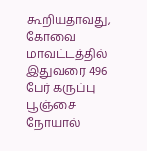கூறியதாவது, கோவை மாவட்டத்தில் இதுவரை 496 பேர் கருப்பு பூஞ்சை நோயால்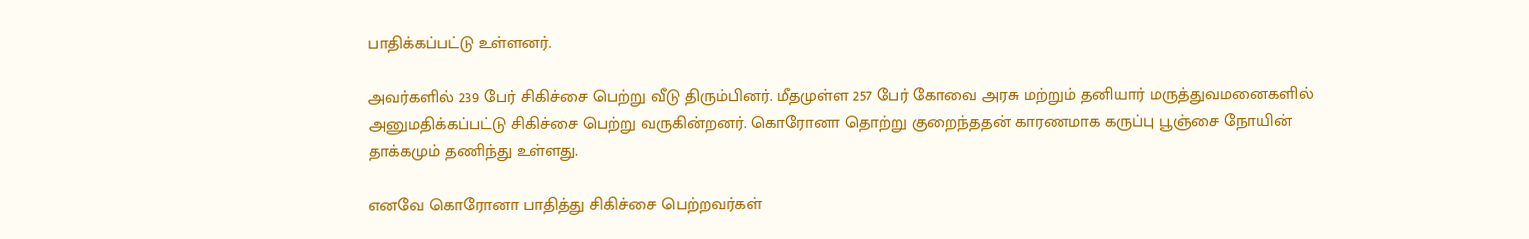பாதிக்கப்பட்டு உள்ளனர்.

அவர்களில் 239 பேர் சிகிச்சை பெற்று வீடு திரும்பினர். மீதமுள்ள 257 பேர் கோவை அரசு மற்றும் தனியார் மருத்துவமனைகளில் அனுமதிக்கப்பட்டு சிகிச்சை பெற்று வருகின்றனர். கொரோனா தொற்று குறைந்ததன் காரணமாக கருப்பு பூஞ்சை நோயின் தாக்கமும் தணிந்து உள்ளது.

எனவே கொரோனா பாதித்து சிகிச்சை பெற்றவர்கள்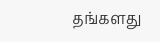தங்களது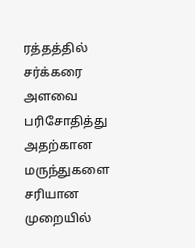ரத்தத்தில் சர்க்கரை அளவை பரிசோதித்து அதற்கான மருந்துகளை சரியான முறையில்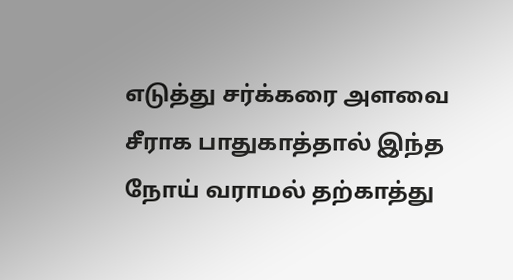எடுத்து சர்க்கரை அளவை சீராக பாதுகாத்தால் இந்த நோய் வராமல் தற்காத்து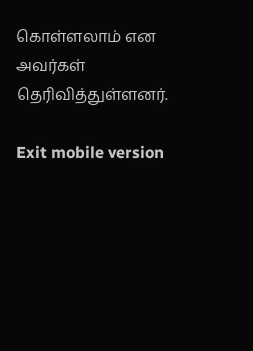கொள்ளலாம் என அவர்கள் தெரிவித்துள்ளனர்.

Exit mobile version